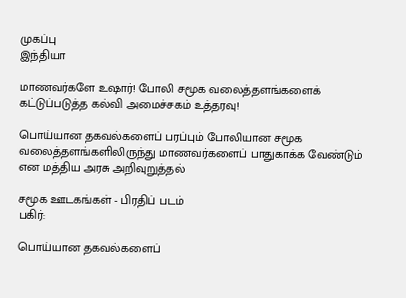முகப்பு
இந்தியா

மாணவர்களே உஷார்! போலி சமூக வலைத்தளங்களைக் கட்டுப்படுத்த கல்வி அமைச்சகம் உத்தரவு!

பொய்யான தகவல்களைப் பரப்பும் போலியான சமூக வலைத்தளங்களிலிருந்து மாணவர்களைப் பாதுகாக்க வேண்டும் என மத்திய அரசு அறிவுறுத்தல்

சமூக ஊடகங்கள் - பிரதிப் படம்
பகிர்:

பொய்யான தகவல்களைப்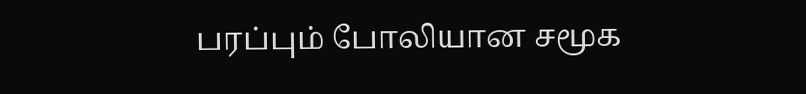பரப்பும் போலியான சமூக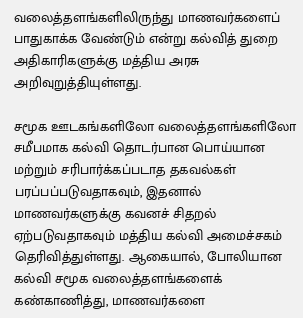வலைத்தளங்களிலிருந்து மாணவர்களைப் பாதுகாக்க வேண்டும் என்று கல்வித் துறை அதிகாரிகளுக்கு மத்திய அரசு அறிவுறுத்தியுள்ளது.

சமூக ஊடகங்களிலோ வலைத்தளங்களிலோ சமீபமாக கல்வி தொடர்பான பொய்யான மற்றும் சரிபார்க்கப்படாத தகவல்கள் பரப்பப்படுவதாகவும், இதனால் மாணவர்களுக்கு கவனச் சிதறல் ஏற்படுவதாகவும் மத்திய கல்வி அமைச்சகம் தெரிவித்துள்ளது. ஆகையால், போலியான கல்வி சமூக வலைத்தளங்களைக் கண்காணித்து, மாணவர்களை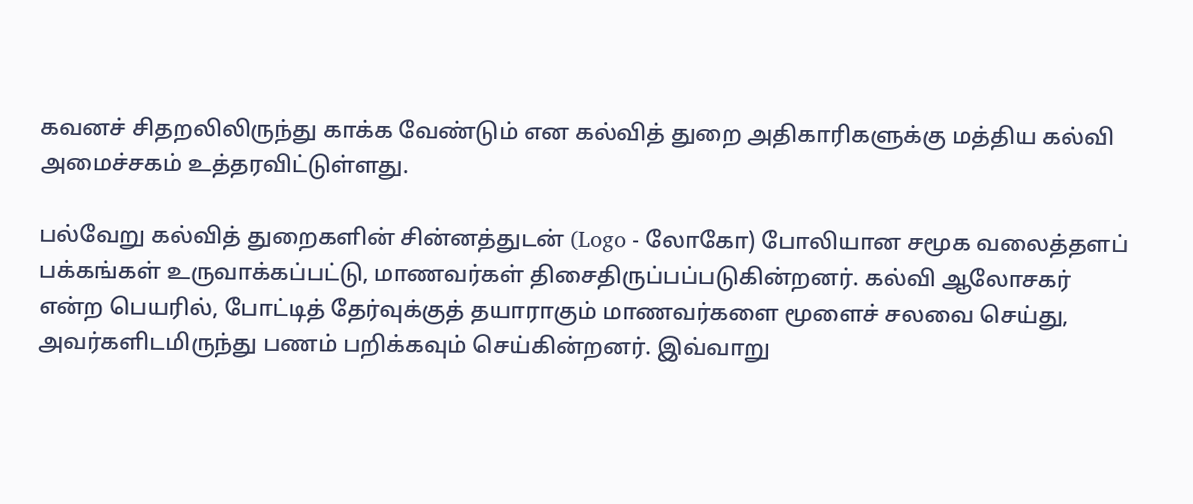கவனச் சிதறலிலிருந்து காக்க வேண்டும் என கல்வித் துறை அதிகாரிகளுக்கு மத்திய கல்வி அமைச்சகம் உத்தரவிட்டுள்ளது.

பல்வேறு கல்வித் துறைகளின் சின்னத்துடன் (Logo - லோகோ) போலியான சமூக வலைத்தளப் பக்கங்கள் உருவாக்கப்பட்டு, மாணவர்கள் திசைதிருப்பப்படுகின்றனர். கல்வி ஆலோசகர் என்ற பெயரில், போட்டித் தேர்வுக்குத் தயாராகும் மாணவர்களை மூளைச் சலவை செய்து, அவர்களிடமிருந்து பணம் பறிக்கவும் செய்கின்றனர். இவ்வாறு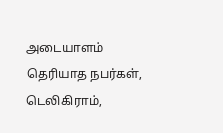அடையாளம் தெரியாத நபர்கள், டெலிகிராம்,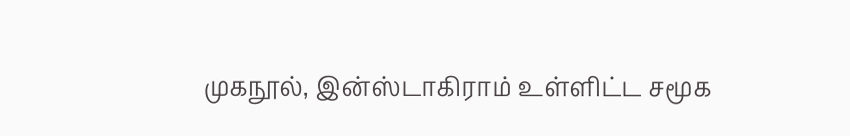முகநூல், இன்ஸ்டாகிராம் உள்ளிட்ட சமூக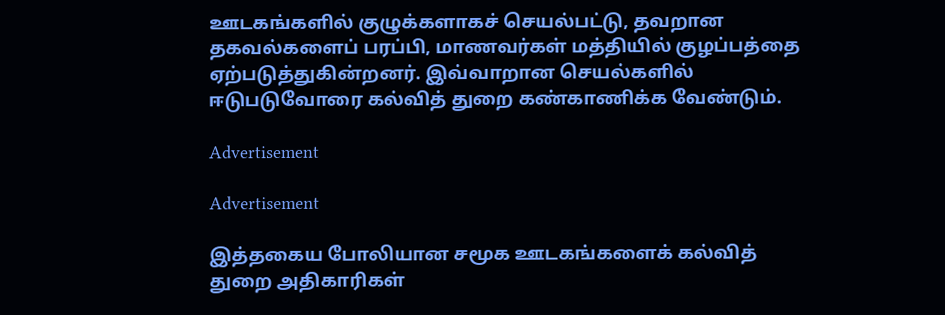ஊடகங்களில் குழுக்களாகச் செயல்பட்டு, தவறான தகவல்களைப் பரப்பி, மாணவர்கள் மத்தியில் குழப்பத்தை ஏற்படுத்துகின்றனர். இவ்வாறான செயல்களில் ஈடுபடுவோரை கல்வித் துறை கண்காணிக்க வேண்டும்.

Advertisement

Advertisement

இத்தகைய போலியான சமூக ஊடகங்களைக் கல்வித் துறை அதிகாரிகள்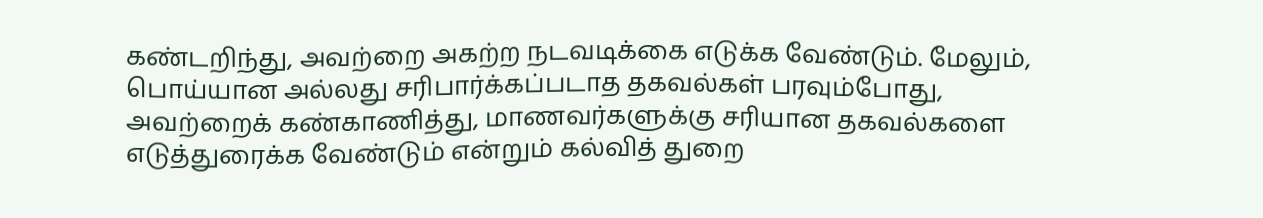கண்டறிந்து, அவற்றை அகற்ற நடவடிக்கை எடுக்க வேண்டும். மேலும், பொய்யான அல்லது சரிபார்க்கப்படாத தகவல்கள் பரவும்போது, அவற்றைக் கண்காணித்து, மாணவர்களுக்கு சரியான தகவல்களை எடுத்துரைக்க வேண்டும் என்றும் கல்வித் துறை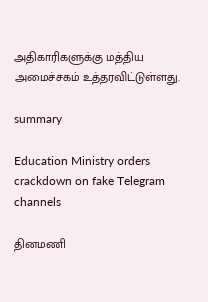அதிகாரிகளுக்கு மத்திய அமைச்சகம் உத்தரவிட்டுள்ளது.

summary

Education Ministry orders crackdown on fake Telegram channels

தினமணி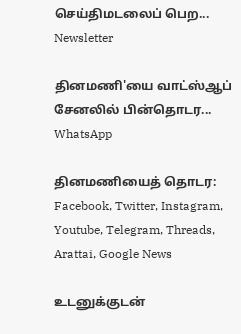செய்திமடலைப் பெற... Newsletter

தினமணி'யை வாட்ஸ்ஆப் சேனலில் பின்தொடர... WhatsApp

தினமணியைத் தொடர: Facebook, Twitter, Instagram, Youtube, Telegram, Threads, Arattai, Google News

உடனுக்குடன்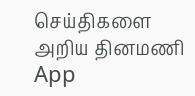செய்திகளை அறிய தினமணி App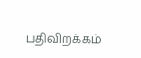பதிவிறக்கம்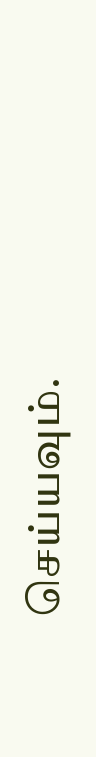செய்யவும்.